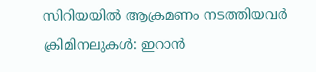സിറിയയില്‍ ആക്രമണം നടത്തിയവര്‍ ക്രിമിനലുകള്‍: ഇറാന്‍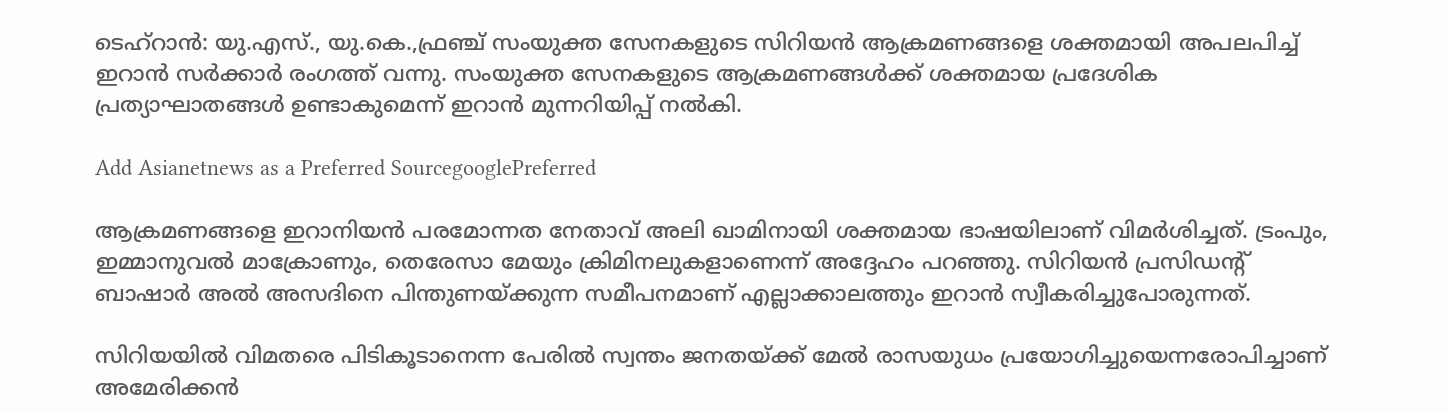ടെഹ്റാന്‍: യു.എസ്., യു.കെ.,ഫ്രഞ്ച് സംയുക്ത സേനകളുടെ സിറിയന്‍ ആക്രമണങ്ങളെ ശക്തമായി അപലപിച്ച് ഇറാന്‍ സര്‍ക്കാര്‍ രംഗത്ത് വന്നു. സംയുക്ത സേനകളുടെ ആക്രമണങ്ങള്‍ക്ക് ശക്തമായ പ്രദേശിക പ്രത്യാഘാതങ്ങള്‍ ഉണ്ടാകുമെന്ന് ഇറാന്‍ മുന്നറിയിപ്പ് നല്‍കി.

Add Asianetnews as a Preferred SourcegooglePreferred

ആക്രമണങ്ങളെ ഇറാനിയന്‍ പരമോന്നത നേതാവ് അലി ഖാമിനായി ശക്തമായ ഭാഷയിലാണ് വിമര്‍ശിച്ചത്. ട്രംപും, ഇമ്മാനുവല്‍ മാക്രോണും, തെരേസാ മേയും ക്രിമിനലുകളാണെന്ന് അദ്ദേഹം പറഞ്ഞു. സിറിയന്‍ പ്രസിഡന്‍റ് ബാഷാര്‍ അല്‍ അസദിനെ പിന്തുണയ്ക്കുന്ന സമീപനമാണ് എല്ലാക്കാലത്തും ഇറാന്‍ സ്വീകരിച്ചുപോരുന്നത്.

സിറിയയില്‍ വിമതരെ പിടികൂടാനെന്ന പേരില്‍ സ്വന്തം ജനതയ്ക്ക് മേല്‍ രാസയുധം പ്രയോഗിച്ചുയെന്നരോപിച്ചാണ് അമേരിക്കന്‍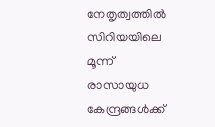നേതൃത്വത്തില്‍ സിറിയയിലെ മൂന്ന് രാസായുധ കേന്ദ്രങ്ങള്‍ക്ക്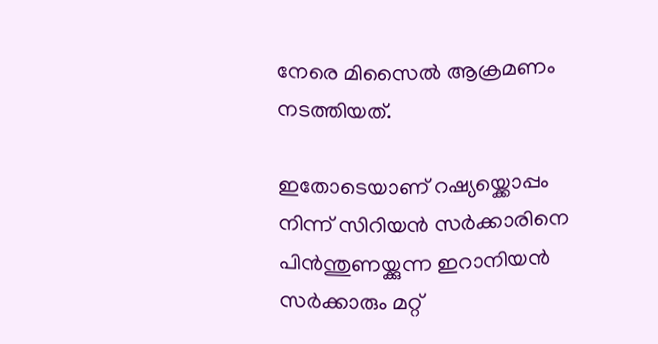നേരെ മിസൈല്‍ ആക്രമണം നടത്തിയത്.

ഇതോടെയാണ് റഷ്യയ്ക്കൊപ്പം നിന്ന് സിറിയന്‍ സര്‍ക്കാരിനെ പിന്‍ന്തുണയ്ക്കുന്ന ഇറാനിയന്‍ സര്‍ക്കാരും മറ്റ്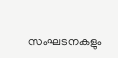സംഘടനകളും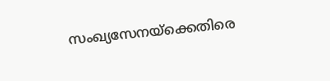സംഖ്യസേനയ്ക്കെതിരെ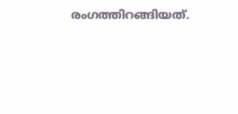രംഗത്തിറങ്ങിയത്.